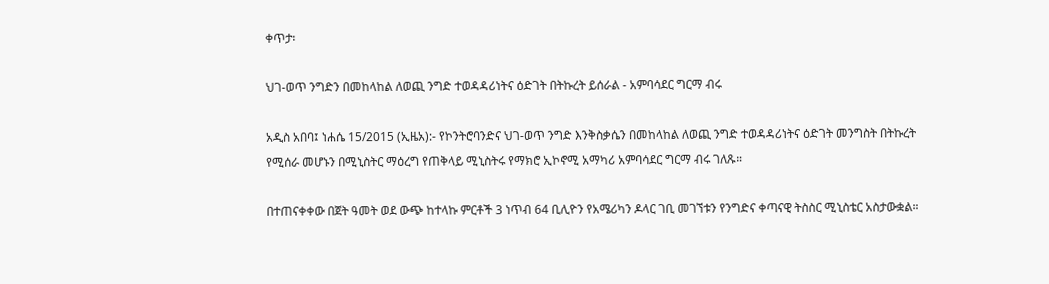ቀጥታ፡

ህገ-ወጥ ንግድን በመከላከል ለወጪ ንግድ ተወዳዳሪነትና ዕድገት በትኩረት ይሰራል - አምባሳደር ግርማ ብሩ

አዲስ አበባ፤ ነሐሴ 15/2015 (ኢዜአ):- የኮንትሮባንድና ህገ-ወጥ ንግድ እንቅስቃሴን በመከላከል ለወጪ ንግድ ተወዳዳሪነትና ዕድገት መንግስት በትኩረት የሚሰራ መሆኑን በሚኒስትር ማዕረግ የጠቅላይ ሚኒስትሩ የማክሮ ኢኮኖሚ አማካሪ አምባሳደር ግርማ ብሩ ገለጹ።

በተጠናቀቀው በጀት ዓመት ወደ ውጭ ከተላኩ ምርቶች 3 ነጥብ 64 ቢሊዮን የአሜሪካን ዶላር ገቢ መገኘቱን የንግድና ቀጣናዊ ትስስር ሚኒስቴር አስታውቋል።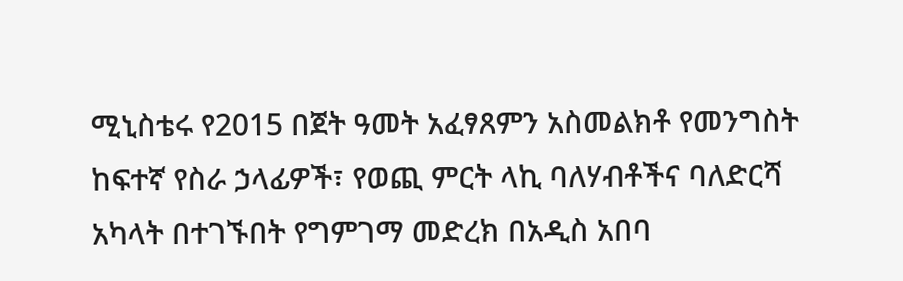ሚኒስቴሩ የ2015 በጀት ዓመት አፈፃጸምን አስመልክቶ የመንግስት ከፍተኛ የስራ ኃላፊዎች፣ የወጪ ምርት ላኪ ባለሃብቶችና ባለድርሻ አካላት በተገኙበት የግምገማ መድረክ በአዲስ አበባ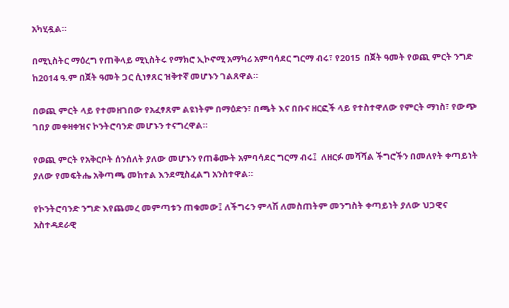አካሂዷል።

በሚኒስትር ማዕረግ የጠቅላይ ሚኒስትሩ የማክሮ ኢኮኖሚ አማካሪ አምባሳደር ግርማ ብሩ፣ የ2015  በጀት ዓመት የወጪ ምርት ንግድ ከ2014 ዓ.ም በጀት ዓመት ጋር ሲነፃጸር ዝቅተኛ መሆኑን ገልጸዋል።

በወጪ ምርት ላይ የተመዘገበው የአፈፃጸም ልዩነትም በማዕድን፣ በጫት እና በቡና ዘርፎች ላይ የተስተዋለው የምርት ማነስ፣ የውጭ ገበያ መቀዛቀዝና ኮንትሮባንድ መሆኑን ተናግረዋል።

የወጪ ምርት የአቅርቦት ሰንሰለት ያለው መሆኑን የጠቆሙት አምባሳደር ግርማ ብሩ፤  ለዘርፉ መሻሻል ችግሮችን በመለየት ቀጣይነት ያለው የመፍትሔ አቅጣጫ መከተል እንደሚስፈልግ አንስተዋል።

የኮንትሮባንድ ንግድ እየጨመረ መምጣቱን ጠቁመው፤ ለችግሩን ምላሽ ለመስጠትም መንግስት ቀጣይነት ያለው ህጋዊና አስተዳደራዊ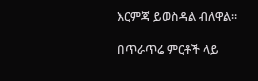እርምጃ ይወስዳል ብለዋል።

በጥራጥሬ ምርቶች ላይ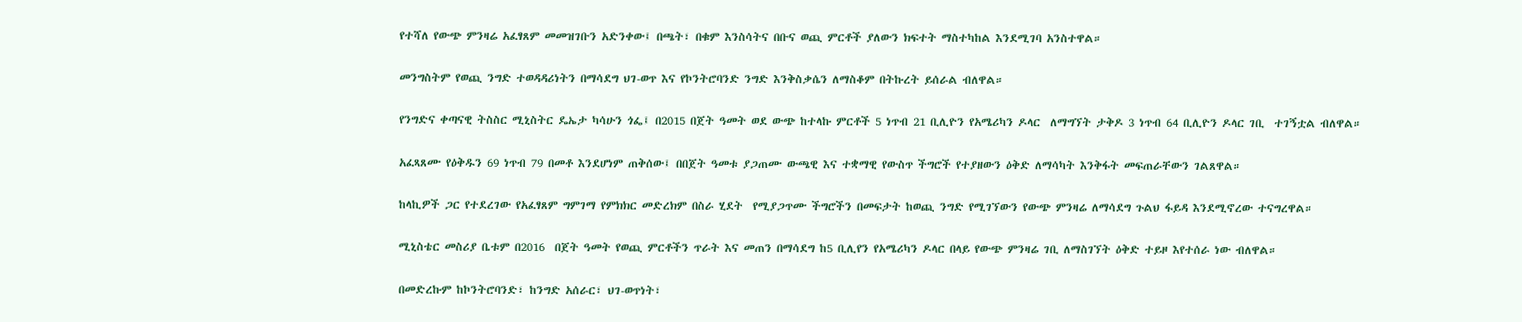የተሻለ የውጭ ምንዛሬ አፈፃጸም መመዝገቡን አድንቀው፤ በጫት፣ በቁም እንስሳትና በቡና ወጪ ምርቶች ያለውን ክፍተት ማስተካከል እንደሚገባ አንስተዋል።

መንግስትም የወጪ ንግድ ተወዳዳሪነትን በማሳደግ ህገ-ወጥ እና የኮንትሮባንድ ንግድ እንቅስቃሴን ለማስቆም በትኩረት ይሰራል ብለዋል።

የንግድና ቀጣናዊ ትስስር ሚኒስትር ዴኤታ ካሳሁን ጎፌ፤ በ2015 በጀት ዓመት ወደ ውጭ ከተላኩ ምርቶች 5 ነጥብ 21 ቢሊዮን የአሜሪካን ዶላር  ለማግኘት ታቅዶ 3 ነጥብ 64 ቢሊዮን ዶላር ገቢ  ተገኝቷል ብለዋል።

አፈጻጸሙ የዕቅዱን 69 ነጥብ 79 በመቶ እንደሆነም ጠቅሰው፤ በበጀት ዓመቱ ያጋጠሙ ውጫዊ እና ተቋማዊ የውስጥ ችግሮች የተያዘውን ዕቅድ ለማሳካት እንቅፋት መፍጠራቸውን ገልጸዋል።

ከላኪዎች ጋር የተደረገው የአፈፃጸም ግምገማ የምክክር መድረክም በስራ ሂደት  የሚያጋጥሙ ችግሮችን በመፍታት ከወጪ ንግድ የሚገኘውን የውጭ ምንዛሬ ለማሳደግ ጉልህ ፋይዳ እንደሚኖረው ተናግረዋል።

ሚኒስቴር መስሪያ ቤቱም በ2016  በጀት ዓመት የወጪ ምርቶችን ጥራት እና መጠን በማሳደግ ከ5 ቢሊየን የአሜሪካን ዶላር በላይ የውጭ ምንዛሬ ገቢ ለማስገኘት ዕቅድ ተይዞ እየተሰራ ነው ብለዋል።

በመድረኩም ከኮንትሮባንድ፣ ከንግድ አሰራር፣ ህገ-ወጥነት፣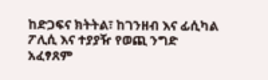ከድጋፍና ክትትል፣ ከገንዘብ እና ፊሲካል ፖሊሲ እና ተያያዥ የወጪ ንግድ አፈፃጸም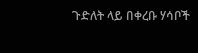ጉድለት ላይ በቀረቡ ሃሳቦች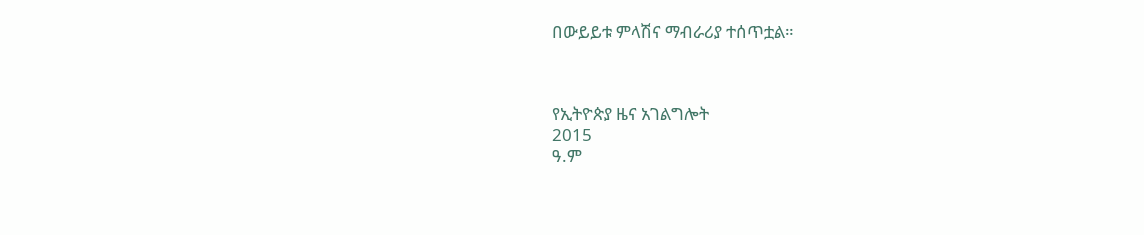በውይይቱ ምላሽና ማብራሪያ ተሰጥቷል።



የኢትዮጵያ ዜና አገልግሎት
2015
ዓ.ም